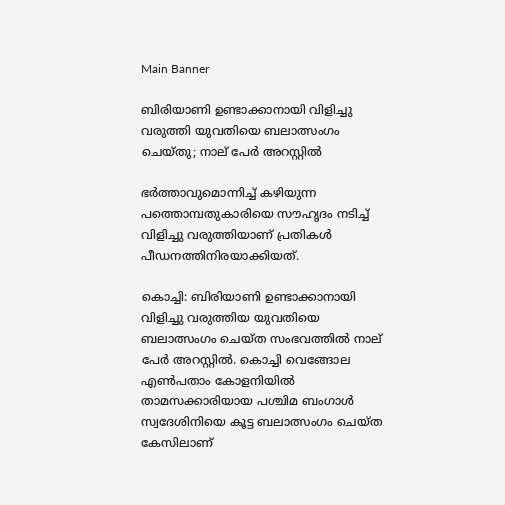Main Banner

ബിരിയാണി ഉണ്ടാക്കാനായി വിളിച്ചു വരുത്തി യുവതിയെ ബലാത്സംഗം ചെയ്തു; നാല് പേർ അറസ്റ്റിൽ

ഭർത്താവുമൊന്നിച്ച് കഴിയുന്ന പത്തൊമ്പതുകാരിയെ സൗഹൃദം നടിച്ച് വിളിച്ചു വരുത്തിയാണ് പ്രതികൾ പീഡനത്തിനിരയാക്കിയത്.

കൊച്ചി: ബിരിയാണി ഉണ്ടാക്കാനായി വിളിച്ചു വരുത്തിയ യുവതിയെ ബലാത്സംഗം ചെയ്ത സംഭവത്തിൽ നാല് പേർ അറസ്റ്റിൽ. കൊച്ചി വെങ്ങോല എൺപതാം കോളനിയിൽ താമസക്കാരിയായ പശ്ചിമ ബംഗാൾ സ്വദേശിനിയെ കൂട്ട ബലാത്സംഗം ചെയ്ത കേസിലാണ്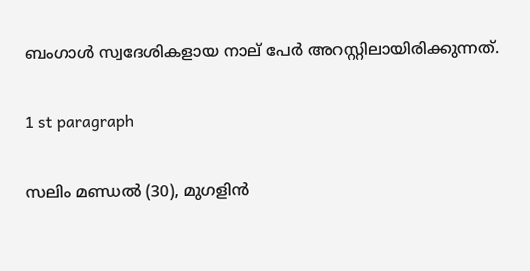ബംഗാൾ സ്വദേശികളായ നാല് പേർ അറസ്റ്റിലായിരിക്കുന്നത്.

1 st paragraph

സലിം മണ്ഡല്‍ (30), മുഗളിന്‍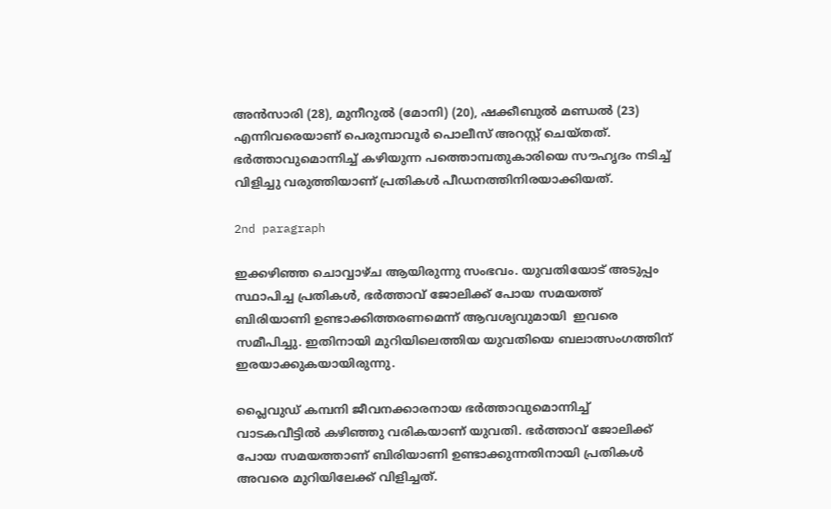അന്‍സാരി (28), മുനീറുല്‍ (മോനി) (20), ഷക്കീബുല്‍ മണ്ഡല്‍ (23) എന്നിവരെയാണ് പെരുമ്പാവൂര്‍ പൊലീസ് അറസ്റ്റ് ചെയ്തത്. ഭർത്താവുമൊന്നിച്ച് കഴിയുന്ന പത്തൊമ്പതുകാരിയെ സൗഹൃദം നടിച്ച് വിളിച്ചു വരുത്തിയാണ് പ്രതികൾ പീഡനത്തിനിരയാക്കിയത്.

2nd paragraph

ഇക്കഴി‍ഞ്ഞ ചൊവ്വാഴ്ച ആയിരുന്നു സംഭവം. യുവതിയോട് അടുപ്പം സ്ഥാപിച്ച പ്രതികൾ, ഭർത്താവ് ജോലിക്ക് പോയ സമയത്ത് ബിരിയാണി ഉണ്ടാക്കിത്തരണമെന്ന് ആവശ്യവുമായി  ഇവരെ സമീപിച്ചു. ഇതിനായി മുറിയിലെത്തിയ യുവതിയെ ബലാത്സംഗത്തിന് ഇരയാക്കുകയായിരുന്നു.

പ്ലൈവുഡ് കമ്പനി ജീവനക്കാരനായ ഭർത്താവുമൊന്നിച്ച്  വാടകവീട്ടിൽ കഴിഞ്ഞു വരികയാണ് യുവതി. ഭർത്താവ് ജോലിക്ക് പോയ സമയത്താണ് ബിരിയാണി ഉണ്ടാക്കുന്നതിനായി പ്രതികൾ അവരെ മുറിയിലേക്ക് വിളിച്ചത്.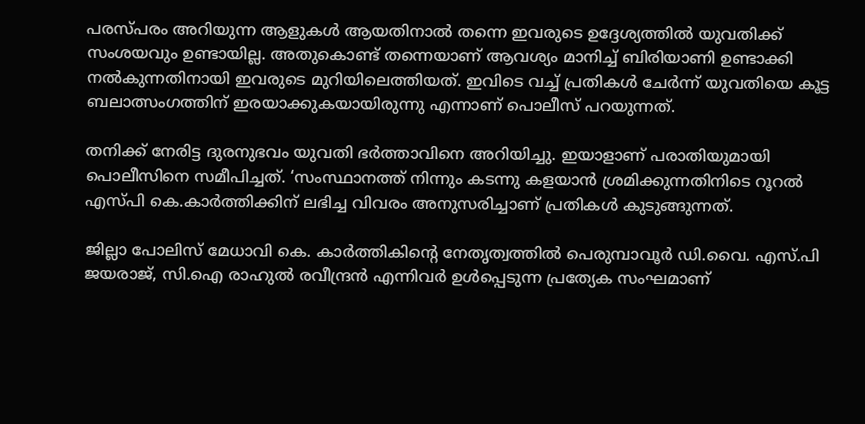പരസ്പരം അറിയുന്ന ആളുകൾ ആയതിനാൽ തന്നെ ഇവരുടെ ഉദ്ദേശ്യത്തിൽ യുവതിക്ക് സംശയവും ഉണ്ടായില്ല. അതുകൊണ്ട് തന്നെയാണ് ആവശ്യം മാനിച്ച് ബിരിയാണി ഉണ്ടാക്കി നൽകുന്നതിനായി ഇവരുടെ മുറിയിലെത്തിയത്. ഇവിടെ വച്ച് പ്രതികൾ ചേർന്ന് യുവതിയെ കൂട്ട ബലാത്സംഗത്തിന് ഇരയാക്കുകയായിരുന്നു എന്നാണ് പൊലീസ് പറയുന്നത്.

തനിക്ക് നേരിട്ട ദുരനുഭവം യുവതി ഭർത്താവിനെ അറിയിച്ചു. ഇയാളാണ് പരാതിയുമായി പൊലീസിനെ സമീപിച്ചത്. ‘സംസ്ഥാനത്ത് നിന്നും കടന്നു കളയാൻ ശ്രമിക്കുന്നതിനിടെ റൂറൽ എസ്പി കെ.കാർത്തിക്കിന് ലഭിച്ച വിവരം അനുസരിച്ചാണ് പ്രതികൾ കുടുങ്ങുന്നത്.

ജില്ലാ പോലിസ് മേധാവി കെ. കാര്‍ത്തികിന്റെ നേതൃത്വത്തില്‍ പെരുമ്പാവൂര്‍ ഡി.വൈ. എസ്.പി ജയരാജ്, സി.ഐ രാഹുല്‍ രവീന്ദ്രന്‍ എന്നിവര്‍ ഉള്‍പ്പെടുന്ന പ്രത്യേക സംഘമാണ്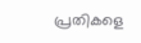പ്രതികളെ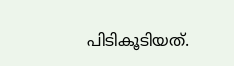പിടികൂടിയത്.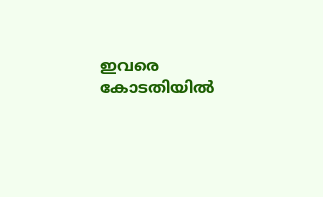ഇവരെ കോടതിയിൽ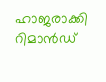ഹാജരാക്കി റിമാൻഡ്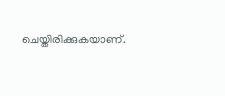ചെയ്തിരിക്കുകയാണ്.